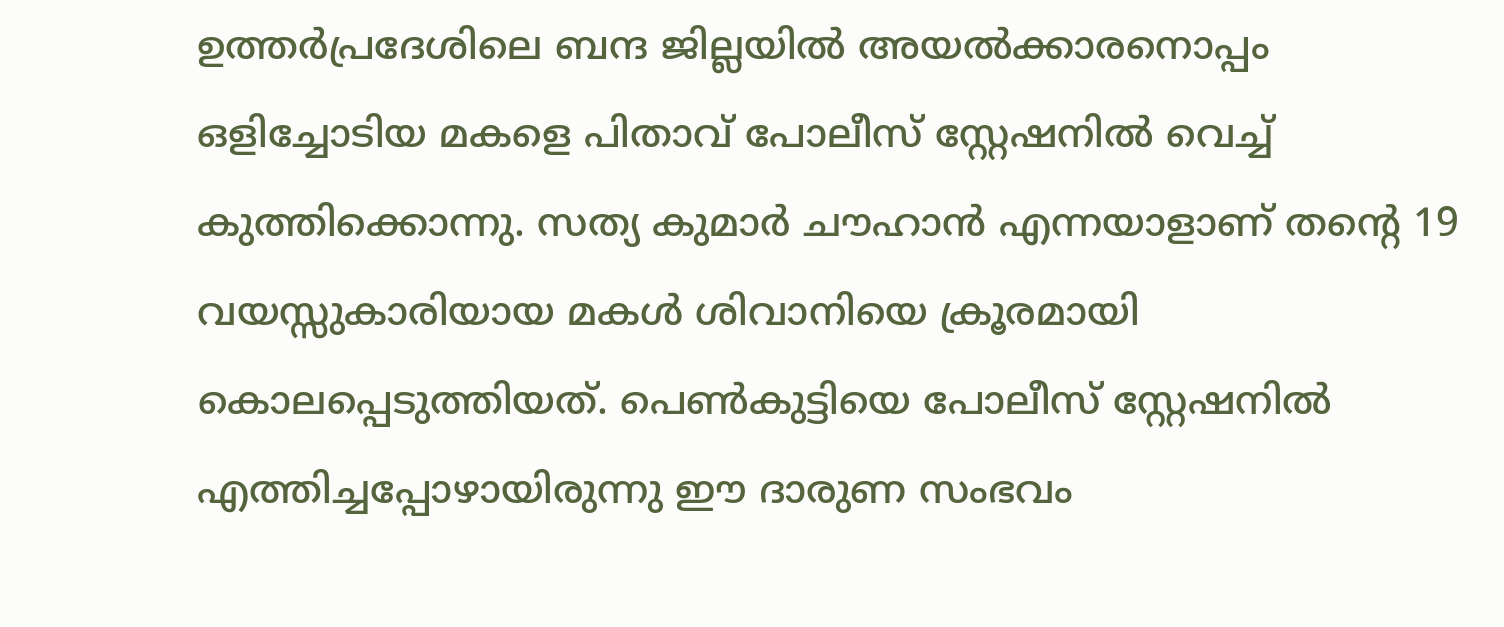ഉത്തർപ്രദേശിലെ ബന്ദ ജില്ലയിൽ അയൽക്കാരനൊപ്പം ഒളിച്ചോടിയ മകളെ പിതാവ് പോലീസ് സ്റ്റേഷനിൽ വെച്ച് കുത്തിക്കൊന്നു. സത്യ കുമാർ ചൗഹാൻ എന്നയാളാണ് തന്റെ 19 വയസ്സുകാരിയായ മകൾ ശിവാനിയെ ക്രൂരമായി കൊലപ്പെടുത്തിയത്. പെൺകുട്ടിയെ പോലീസ് സ്റ്റേഷനിൽ എത്തിച്ചപ്പോഴായിരുന്നു ഈ ദാരുണ സംഭവം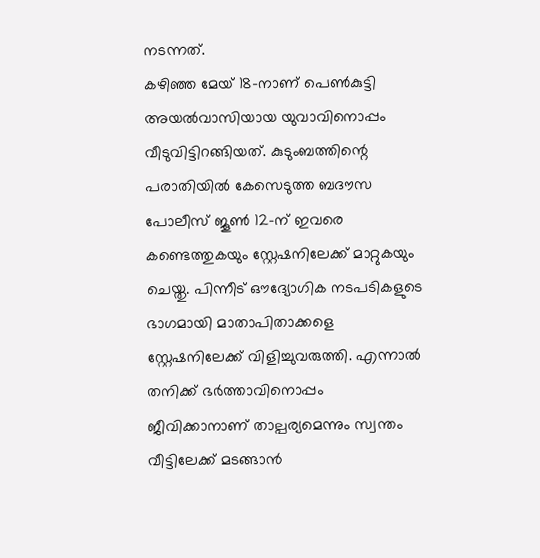നടന്നത്.
കഴിഞ്ഞ മേയ് 18-നാണ് പെൺകുട്ടി അയൽവാസിയായ യുവാവിനൊപ്പം വീടുവിട്ടിറങ്ങിയത്. കുടുംബത്തിന്റെ പരാതിയിൽ കേസെടുത്ത ബദൗസ പോലീസ് ജൂൺ 12-ന് ഇവരെ കണ്ടെത്തുകയും സ്റ്റേഷനിലേക്ക് മാറ്റുകയും ചെയ്തു. പിന്നീട് ഔദ്യോഗിക നടപടികളുടെ ഭാഗമായി മാതാപിതാക്കളെ സ്റ്റേഷനിലേക്ക് വിളിച്ചുവരുത്തി. എന്നാൽ തനിക്ക് ഭർത്താവിനൊപ്പം ജീവിക്കാനാണ് താല്പര്യമെന്നും സ്വന്തം വീട്ടിലേക്ക് മടങ്ങാൻ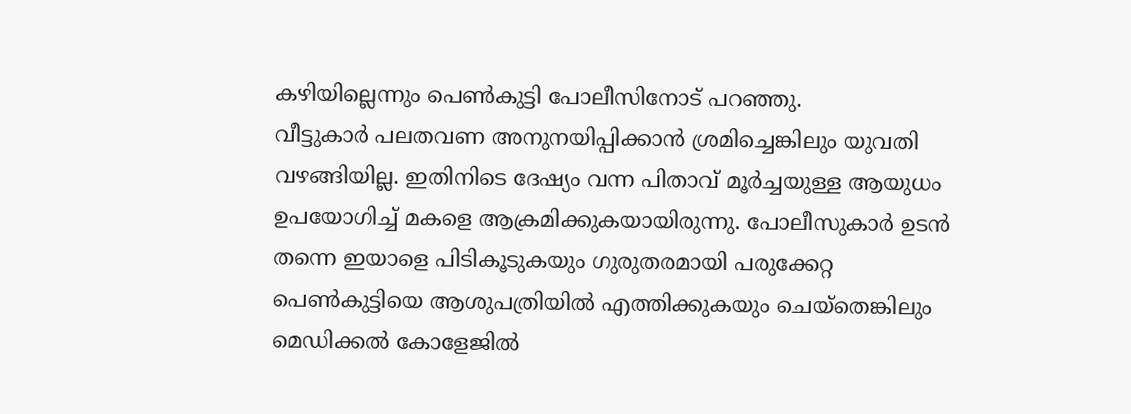കഴിയില്ലെന്നും പെൺകുട്ടി പോലീസിനോട് പറഞ്ഞു.
വീട്ടുകാർ പലതവണ അനുനയിപ്പിക്കാൻ ശ്രമിച്ചെങ്കിലും യുവതി വഴങ്ങിയില്ല. ഇതിനിടെ ദേഷ്യം വന്ന പിതാവ് മൂർച്ചയുള്ള ആയുധം ഉപയോഗിച്ച് മകളെ ആക്രമിക്കുകയായിരുന്നു. പോലീസുകാർ ഉടൻ തന്നെ ഇയാളെ പിടികൂടുകയും ഗുരുതരമായി പരുക്കേറ്റ പെൺകുട്ടിയെ ആശുപത്രിയിൽ എത്തിക്കുകയും ചെയ്തെങ്കിലും മെഡിക്കൽ കോളേജിൽ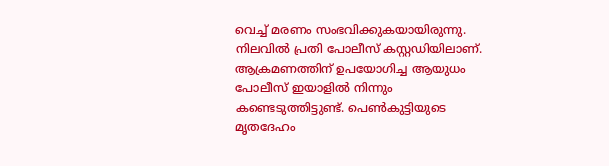വെച്ച് മരണം സംഭവിക്കുകയായിരുന്നു.
നിലവിൽ പ്രതി പോലീസ് കസ്റ്റഡിയിലാണ്. ആക്രമണത്തിന് ഉപയോഗിച്ച ആയുധം പോലീസ് ഇയാളിൽ നിന്നും കണ്ടെടുത്തിട്ടുണ്ട്. പെൺകുട്ടിയുടെ മൃതദേഹം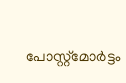പോസ്റ്റ്മോർട്ടം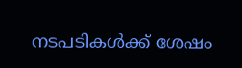നടപടികൾക്ക് ശേഷം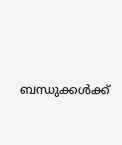ബന്ധുക്കൾക്ക്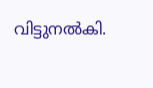വിട്ടുനൽകി.